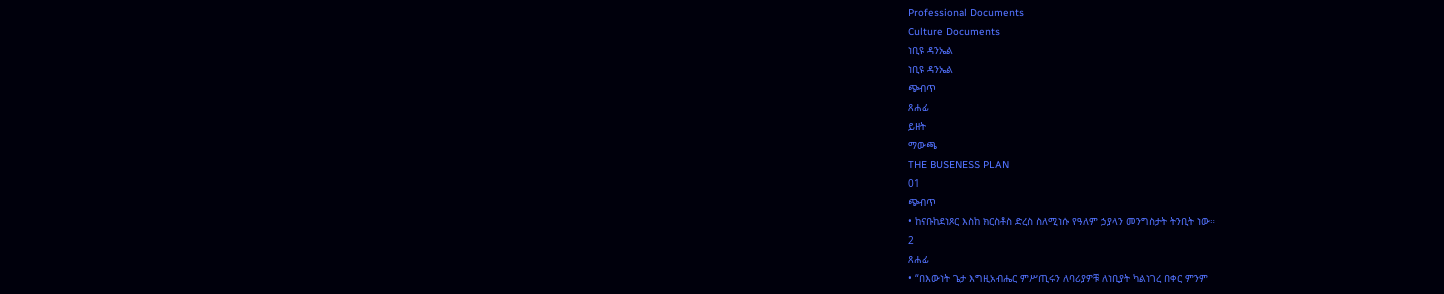Professional Documents
Culture Documents
ነቢዩ ዳንኤል
ነቢዩ ዳንኤል
ጭብጥ
ጸሐፊ
ይዘት
ማውጫ
THE BUSENESS PLAN
01
ጭብጥ
• ከናቡከደነጾር እስከ ክርስቶስ ድረስ ስለሚነሱ የዓለም ኃያላን መንግስታት ትንቢት ነው።
2
ጸሐፊ
• “በእውነት ጌታ እግዚአብሔር ምሥጢሩን ለባሪያዎቹ ለነቢያት ካልነገረ በቀር ምንም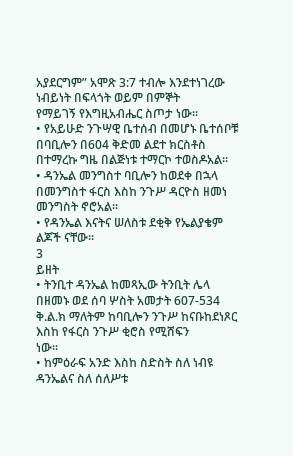አያደርግም” አሞጽ 3:7 ተብሎ እንደተነገረው ነብይነት በፍላጎት ወይም በምኞት
የማይገኝ የእግዚአብሔር ስጦታ ነው።
• የአይሁድ ንጉሣዊ ቤተሰብ በመሆኑ ቤተሰቦቹ በባቢሎን በ604 ቅድመ ልደተ ክርስቶስ
በተማረኩ ግዜ በልጅነቱ ተማርኮ ተወስዶአል።
• ዳንኤል መንግስተ ባቢሎን ከወደቀ በኋላ በመንግስተ ፋርስ እስከ ንጉሥ ዳርዮስ ዘመነ
መንግስት ኖሮአል።
• የዳንኤል እናትና ሠለስቱ ደቂቅ የኤልያቄም ልጆች ናቸው።
3
ይዘት
• ትንቢተ ዳንኤል ከመጻኢው ትንቢት ሌላ በዘመኑ ወደ ሰባ ሦስት አመታት 607-534
ቅ.ል.ክ ማለትም ከባቢሎን ንጉሥ ከናቡከደነጾር እስከ የፋርስ ንጉሥ ቂሮስ የሚሸፍን
ነው።
• ከምዕራፍ አንድ እስከ ስድስት ስለ ነብዩ ዳንኤልና ስለ ሰለሥቱ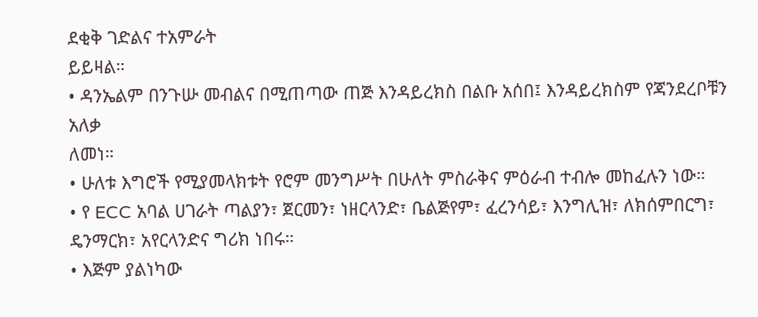ደቂቅ ገድልና ተአምራት
ይይዛል።
• ዳንኤልም በንጉሡ መብልና በሚጠጣው ጠጅ እንዳይረክስ በልቡ አሰበ፤ እንዳይረክስም የጃንደረቦቹን አለቃ
ለመነ።
• ሁለቱ እግሮች የሚያመላክቱት የሮም መንግሥት በሁለት ምስራቅና ምዕራብ ተብሎ መከፈሉን ነው።
• የ ECC አባል ሀገራት ጣልያን፣ ጀርመን፣ ነዘርላንድ፣ ቤልጅየም፣ ፈረንሳይ፣ እንግሊዝ፣ ለክሰምበርግ፣
ዴንማርክ፣ አየርላንድና ግሪክ ነበሩ።
• እጅም ያልነካው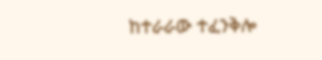ከተራራው ተፈንቅሎ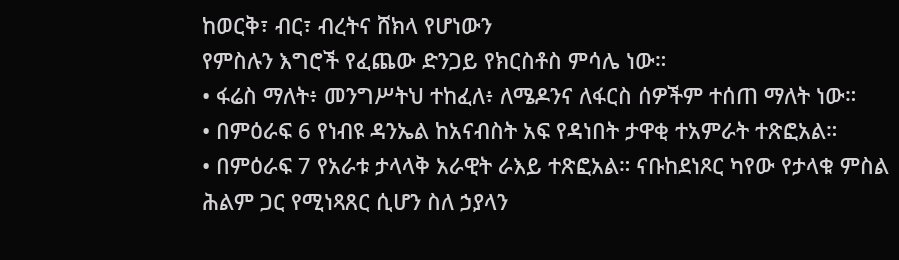ከወርቅ፣ ብር፣ ብረትና ሸክላ የሆነውን
የምስሉን እግሮች የፈጨው ድንጋይ የክርስቶስ ምሳሌ ነው።
• ፋሬስ ማለት፥ መንግሥትህ ተከፈለ፥ ለሜዶንና ለፋርስ ሰዎችም ተሰጠ ማለት ነው።
• በምዕራፍ 6 የነብዩ ዳንኤል ከአናብስት አፍ የዳነበት ታዋቂ ተአምራት ተጽፎአል።
• በምዕራፍ 7 የአራቱ ታላላቅ አራዊት ራእይ ተጽፎአል። ናቡከደነጾር ካየው የታላቁ ምስል
ሕልም ጋር የሚነጻጸር ሲሆን ስለ ኃያላን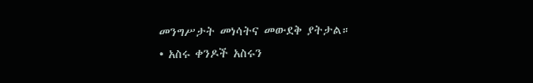መንግሥታት መነሳትና መውደቅ ያትታል።
• አስሩ ቀንዶች አስሩን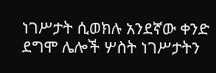ነገሥታት ሲወክሉ አንደኛው ቀንድ ደግሞ ሌሎች ሦስት ነገሥታትን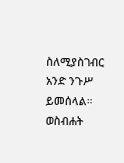ስለሚያስገብር አንድ ንጉሥ ይመሰላል።
ወስብሐት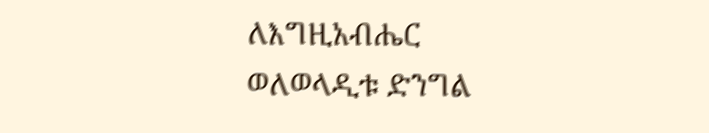ለእግዚአብሔር
ወለወላዲቱ ድንግል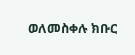ወለመስቀሉ ክቡር